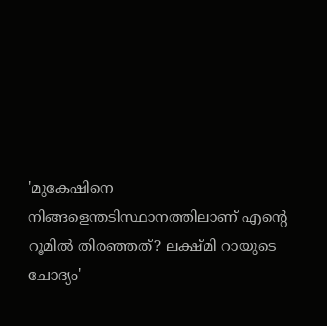'മുകേഷിനെ നിങ്ങളെന്തടിസ്ഥാനത്തിലാണ് എന്റെ റൂമിൽ തിരഞ്ഞത്? ലക്ഷ്മി റായുടെ ചോദ്യം'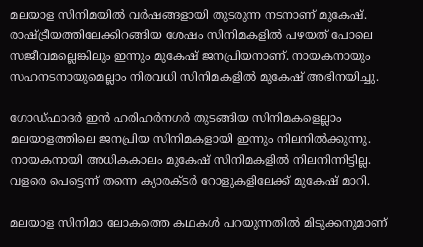മലയാള സിനിമയിൽ വർഷങ്ങളായി തുടരുന്ന നടനാണ് മുകേഷ്. രാഷ്ട്രീയത്തിലേക്കിറങ്ങിയ ശേഷം സിനിമകളിൽ പഴയത് പോലെ സജീവമല്ലെങ്കിലും ഇന്നും മുകേഷ് ജനപ്രിയനാണ്. നായകനായും സഹനടനായുമെല്ലാം നിരവധി സിനിമകളിൽ മുകേഷ് അഭിനയിച്ചു.

ഗോഡ്ഫാദർ ഇൻ ഹരിഹർനഗർ തുടങ്ങിയ സിനിമകളെല്ലാം മലയാളത്തിലെ ജനപ്രിയ സിനിമകളായി ഇന്നും നിലനിൽക്കുന്നു. നായകനായി അധികകാലം മുകേഷ് സിനിമകളിൽ നിലനിന്നിട്ടില്ല. വളരെ പെട്ടെന്ന് തന്നെ ക്യാരക്ടർ റോളുകളിലേക്ക് മുകേഷ് മാറി.

മലയാള സിനിമാ ലോകത്തെ കഥകൾ‌ പറയുന്നതിൽ മിടുക്കനുമാണ്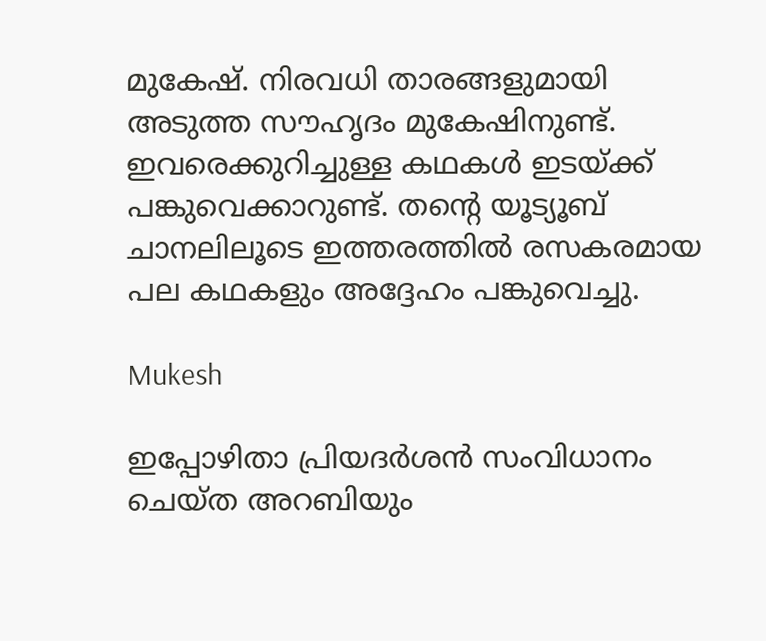മുകേഷ്. നിരവധി താരങ്ങളുമായി അടുത്ത സൗഹൃദം മുകേഷിനുണ്ട്. ഇവരെക്കുറിച്ചുള്ള കഥകൾ ഇടയ്ക്ക് പങ്കുവെക്കാറുണ്ട്. തന്റെ യൂട്യൂബ് ചാനലിലൂടെ ഇത്തരത്തിൽ രസകരമായ പല കഥകളും അദ്ദേഹം പങ്കുവെച്ചു.

Mukesh

ഇപ്പോഴിതാ പ്രിയദർശൻ സംവിധാനം ചെയ്ത അറബിയും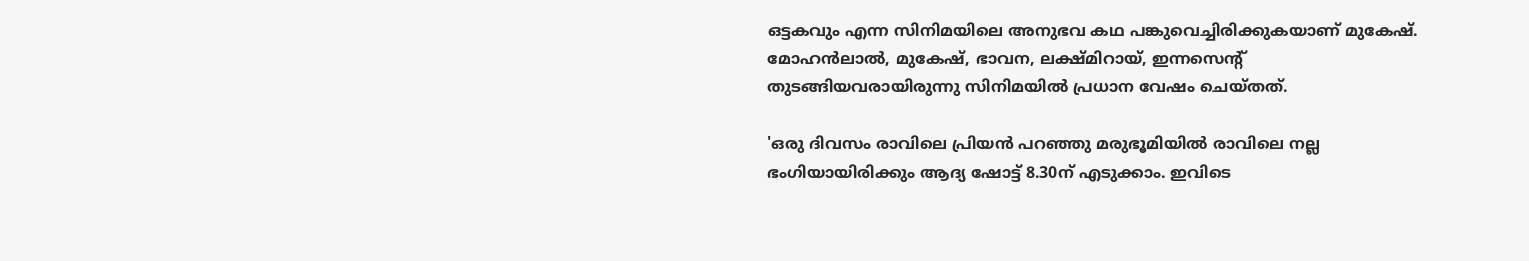ഒട്ടകവും എന്ന സിനിമയിലെ അനുഭവ കഥ പങ്കുവെച്ചിരിക്കുകയാണ് മുകേഷ്. മോഹൻലാൽ, മുകേഷ്, ഭാവന, ലക്ഷ്മിറായ്, ഇന്നസെന്റ് തുടങ്ങിയവരായിരുന്നു സിനിമയിൽ പ്രധാന വേഷം ചെയ്തത്.

'ഒരു ദിവസം രാവിലെ പ്രിയൻ പറഞ്ഞു മരുഭൂമിയിൽ രാവിലെ നല്ല ഭംഗിയായിരിക്കും ആദ്യ ഷോട്ട് 8.30ന് എടുക്കാം. ഇവിടെ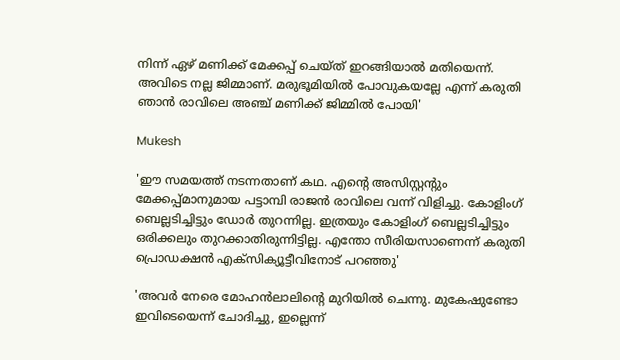നിന്ന് ഏഴ് മണിക്ക് മേക്കപ്പ് ചെയ്ത് ഇറങ്ങിയാൽ മതിയെന്ന്. അവിടെ നല്ല ജിമ്മാണ്. മരുഭൂമിയിൽ പോവുകയല്ലേ എന്ന് കരുതി ഞാൻ രാവിലെ അഞ്ച് മണിക്ക് ജിമ്മിൽ പോയി'

Mukesh

'ഈ സമയത്ത് നടന്നതാണ് കഥ. എന്റെ അസിസ്റ്റന്റും മേക്കപ്പ്മാനുമായ പട്ടാമ്പി രാജൻ രാവിലെ വന്ന് വിളിച്ചു. കോളിംഗ് ബെല്ലടിച്ചിട്ടും ഡോർ തുറന്നില്ല. ഇത്രയും കോളിംഗ് ബെല്ലടിച്ചിട്ടും ഒരിക്കലും തുറക്കാതിരുന്നിട്ടില്ല. എന്തോ സീരിയസാണെന്ന് കരുതി പ്രൊഡക്ഷൻ എക്സിക്യൂട്ടീവിനോട് പറ‍ഞ്ഞു'

'അവർ നേരെ മോഹൻലാലിന്റെ മുറിയിൽ ചെന്നു. മുകേഷുണ്ടോ ഇവിടെയെന്ന് ചോദിച്ചു, ഇല്ലെന്ന്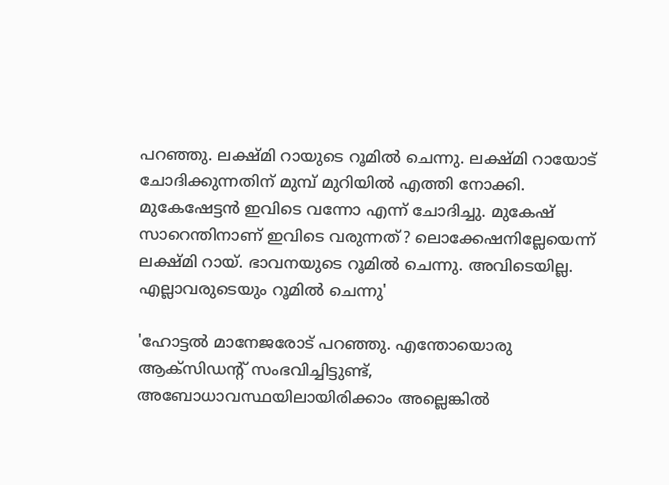പറ‍ഞ്ഞു. ലക്ഷ്മി റായുടെ റൂമിൽ ചെന്നു. ലക്ഷ്മി റായോട് ചോദിക്കുന്നതിന് മുമ്പ് മുറിയിൽ എത്തി നോക്കി. മുകേഷേട്ടൻ ഇവിടെ വന്നോ എന്ന് ചോദിച്ചു. മുകേഷ് സാറെന്തിനാണ് ഇവിടെ വരുന്നത്? ലൊക്കേഷനില്ലേയെന്ന് ലക്ഷ്മി റായ്. ഭാവനയുടെ റൂമിൽ ചെന്നു. അവിടെയില്ല. എല്ലാവരുടെയും റൂമിൽ ചെന്നു'

'ഹോട്ടൽ മാനേജരോട് പറഞ്ഞു. എന്തോയൊരു ആക്സിഡന്റ് സംഭവിച്ചിട്ടുണ്ട്, അബോധാവസ്ഥയിലായിരിക്കാം അല്ലെങ്കിൽ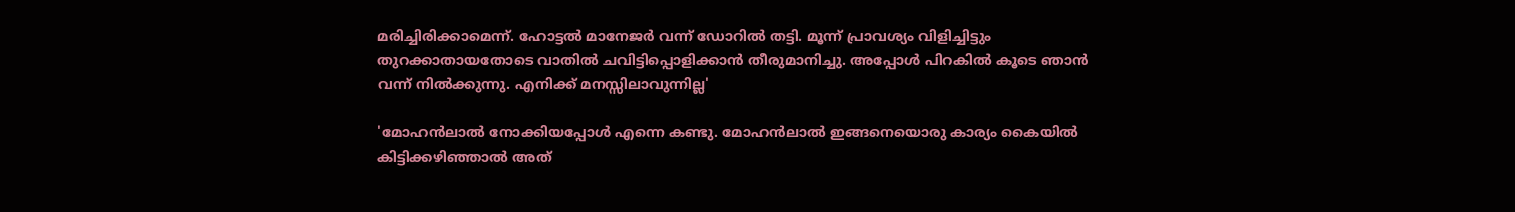മരിച്ചിരിക്കാമെന്ന്. ഹോട്ടൽ‌ മാനേജർ വന്ന് ഡോറിൽ തട്ടി. മൂന്ന് പ്രാവശ്യം വിളിച്ചിട്ടും തുറക്കാതായതോടെ വാതിൽ ചവിട്ടിപ്പൊളിക്കാൻ തീരുമാനിച്ചു. അപ്പോൾ പിറകിൽ കൂടെ ഞാൻ വന്ന് നിൽക്കുന്നു. എനിക്ക് മനസ്സിലാവുന്നില്ല'

'മോഹൻലാൽ നോക്കിയപ്പോൾ എന്നെ കണ്ടു. മോഹൻലാൽ ഇങ്ങനെയൊരു കാര്യം കൈയിൽ കിട്ടിക്കഴിഞ്ഞാൽ അത്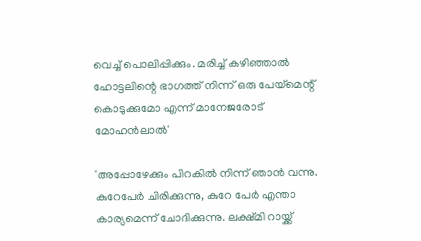വെച്ച് പൊലിപ്പിക്കും. മരിച്ച് കഴിഞ്ഞാൽ ഹോട്ടലിന്റെ ഭാഗത്ത് നിന്ന് ഒരു പേയ്മെന്റ് കൊടുക്കുമോ എന്ന് മാനേജരോട് മോഹൻലാൽ'

'അപ്പോഴേക്കും പിറകിൽ നിന്ന് ഞാൻ വന്നു. കുറേപേർ ചിരിക്കുന്നു, കുറേ പേർ എന്താ കാര്യമെന്ന് ചോദിക്കുന്നു. ലക്ഷ്മി റായ്ക്ക്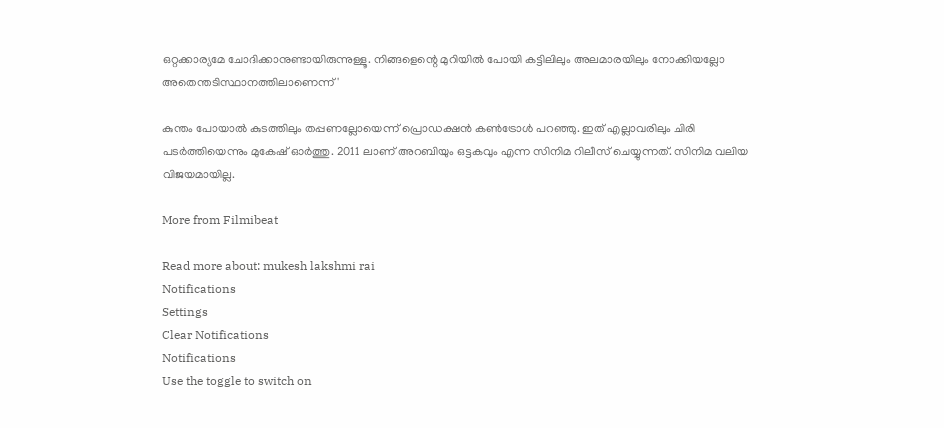ഒറ്റക്കാര്യമേ ചോദിക്കാനുണ്ടായിരുന്നുള്ളൂ. നിങ്ങളെന്റെ മുറിയിൽ പോയി കട്ടിലിലും അലമാരയിലും നോക്കിയല്ലോ അതെന്തടിസ്ഥാനത്തിലാണെന്ന്'

കുന്തം പോയാൽ കുടത്തിലും തപ്പണല്ലോയെന്ന് പ്രൊഡക്ഷൻ കൺട്രോൾ പറഞ്ഞു. ഇത് എല്ലാവരിലും ചിരി പടർത്തിയെന്നും മുകേഷ് ഓർത്തു. 2011 ലാണ് അറബിയും ഒട്ടകവും എന്ന സിനിമ റിലീസ് ചെയ്യുന്നത്. സിനിമ വലിയ വിജയമായില്ല.

More from Filmibeat

Read more about: mukesh lakshmi rai
Notifications
Settings
Clear Notifications
Notifications
Use the toggle to switch on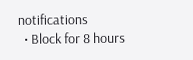notifications
  • Block for 8 hours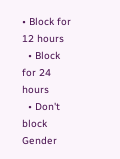• Block for 12 hours
  • Block for 24 hours
  • Don't block
Gender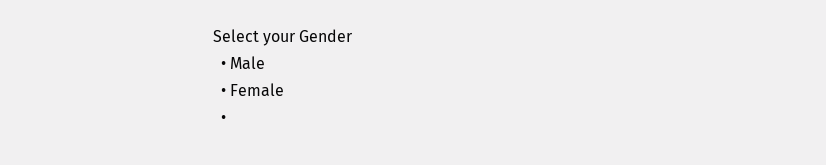Select your Gender
  • Male
  • Female
  •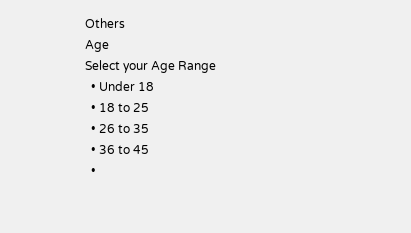Others
Age
Select your Age Range
  • Under 18
  • 18 to 25
  • 26 to 35
  • 36 to 45
  •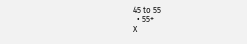45 to 55
  • 55+
X